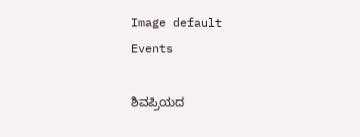Image default
Events

ಶಿವಪ್ರಿಯದ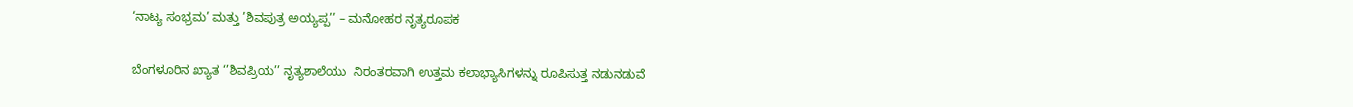‘ನಾಟ್ಯ ಸಂಭ್ರಮ’ ಮತ್ತು ’ಶಿವಪುತ್ರ ಅಯ್ಯಪ್ಪ’’ – ಮನೋಹರ ನೃತ್ಯರೂಪಕ

ಬೆಂಗಳೂರಿನ ಖ್ಯಾತ ‘’ಶಿವಪ್ರಿಯ’’ ನೃತ್ಯಶಾಲೆಯು  ನಿರಂತರವಾಗಿ ಉತ್ತಮ ಕಲಾಭ್ಯಾಸಿಗಳನ್ನು ರೂಪಿಸುತ್ತ ನಡುನಡುವೆ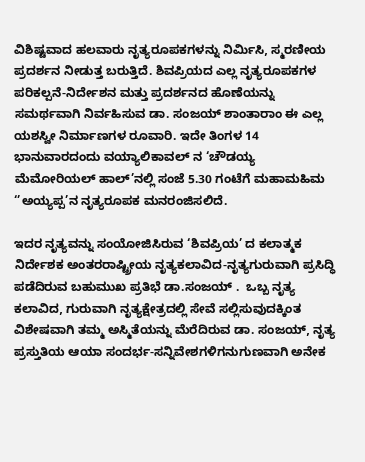ವಿಶಿಷ್ಟವಾದ ಹಲವಾರು ನೃತ್ಯರೂಪಕಗಳನ್ನು ನಿರ್ಮಿಸಿ, ಸ್ಮರಣೀಯ ಪ್ರದರ್ಶನ ನೀಡುತ್ತ ಬರುತ್ತಿದೆ. ಶಿವಪ್ರಿಯದ ಎಲ್ಲ ನೃತ್ಯರೂಪಕಗಳ ಪರಿಕಲ್ಪನೆ-ನಿರ್ದೇಶನ ಮತ್ತು ಪ್ರದರ್ಶನದ ಹೊಣೆಯನ್ನು ಸಮರ್ಥವಾಗಿ ನಿರ್ವಹಿಸುವ ಡಾ. ಸಂಜಯ್ ಶಾಂತಾರಾಂ ಈ ಎಲ್ಲ ಯಶಸ್ವೀ ನಿರ್ಮಾಣಗಳ ರೂವಾರಿ. ಇದೇ ತಿಂಗಳ 14 ಭಾನುವಾರದಂದು ವಯ್ಯಾಲಿಕಾವಲ್ ನ ‘ಚೌಡಯ್ಯ ಮೆಮೋರಿಯಲ್ ಹಾಲ್’ನಲ್ಲಿ ಸಂಜೆ 5.30 ಗಂಟೆಗೆ ಮಹಾಮಹಿಮ ‘’ಅಯ್ಯಪ್ಪ’ನ ನೃತ್ಯರೂಪಕ ಮನರಂಜಿಸಲಿದೆ.

ಇದರ ನೃತ್ಯವನ್ನು ಸಂಯೋಜಿಸಿರುವ ‘ಶಿವಪ್ರಿಯ’ ದ ಕಲಾತ್ಮಕ ನಿರ್ದೇಶಕ ಅಂತರರಾಷ್ಟ್ರೀಯ ನೃತ್ಯಕಲಾವಿದ-ನೃತ್ಯಗುರುವಾಗಿ ಪ್ರಸಿದ್ಧಿ ಪಡೆದಿರುವ ಬಹುಮುಖ ಪ್ರತಿಭೆ ಡಾ.ಸಂಜಯ್ .  ಒಬ್ಬ ನೃತ್ಯ ಕಲಾವಿದ, ಗುರುವಾಗಿ ನೃತ್ಯಕ್ಷೇತ್ರದಲ್ಲಿ ಸೇವೆ ಸಲ್ಲಿಸುವುದಕ್ಕಿಂತ ವಿಶೇಷವಾಗಿ ತಮ್ಮ ಅಸ್ಮಿತೆಯನ್ನು ಮೆರೆದಿರುವ ಡಾ. ಸಂಜಯ್, ನೃತ್ಯ ಪ್ರಸ್ತುತಿಯ ಆಯಾ ಸಂದರ್ಭ-ಸನ್ನಿವೇಶಗಳಿಗನುಗುಣವಾಗಿ ಅನೇಕ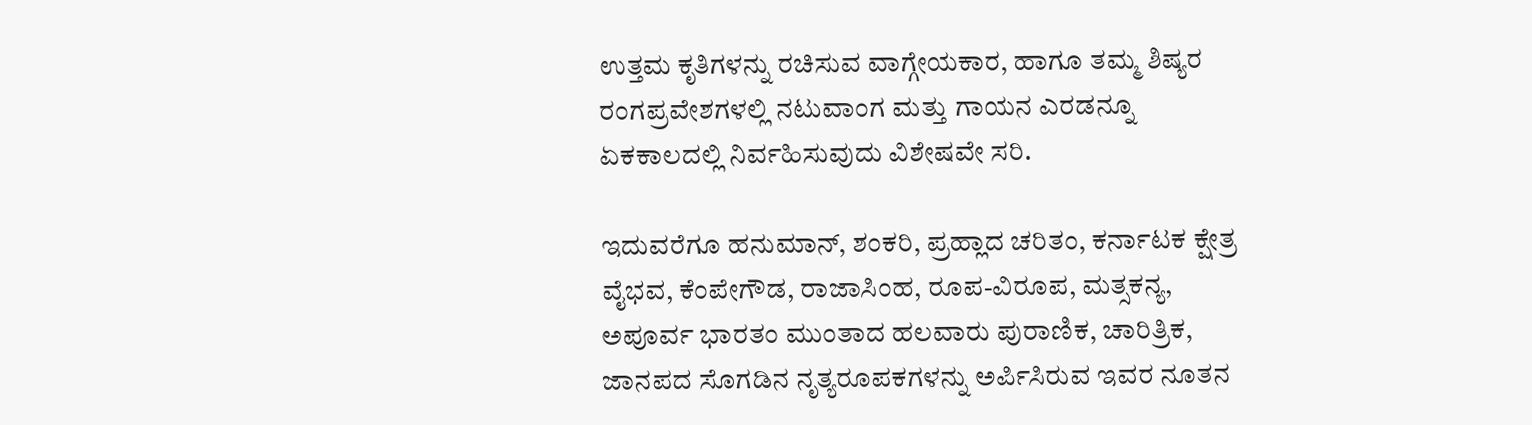ಉತ್ತಮ ಕೃತಿಗಳನ್ನು ರಚಿಸುವ ವಾಗ್ಗೇಯಕಾರ, ಹಾಗೂ ತಮ್ಮ ಶಿಷ್ಯರ ರಂಗಪ್ರವೇಶಗಳಲ್ಲಿ ನಟುವಾಂಗ ಮತ್ತು ಗಾಯನ ಎರಡನ್ನೂ ಏಕಕಾಲದಲ್ಲಿ ನಿರ್ವಹಿಸುವುದು ವಿಶೇಷವೇ ಸರಿ.

ಇದುವರೆಗೂ ಹನುಮಾನ್, ಶಂಕರಿ, ಪ್ರಹ್ಲಾದ ಚರಿತಂ, ಕರ್ನಾಟಕ ಕ್ಷೇತ್ರ ವೈಭವ, ಕೆಂಪೇಗೌಡ, ರಾಜಾಸಿಂಹ, ರೂಪ-ವಿರೂಪ, ಮತ್ಸಕನ್ಯ, ಅಪೂರ್ವ ಭಾರತಂ ಮುಂತಾದ ಹಲವಾರು ಪುರಾಣಿಕ, ಚಾರಿತ್ರಿಕ, ಜಾನಪದ ಸೊಗಡಿನ ನೃತ್ಯರೂಪಕಗಳನ್ನು ಅರ್ಪಿಸಿರುವ ಇವರ ನೂತನ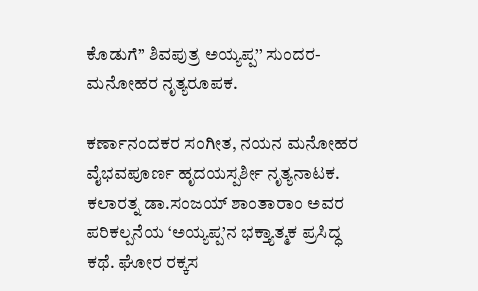ಕೊಡುಗೆ’’ ಶಿವಪುತ್ರ ಅಯ್ಯಪ್ಪ’’ ಸುಂದರ-ಮನೋಹರ ನೃತ್ಯರೂಪಕ.

ಕರ್ಣಾನಂದಕರ ಸಂಗೀತ, ನಯನ ಮನೋಹರ ವೈಭವಪೂರ್ಣ ಹೃದಯಸ್ಪರ್ಶೀ ನೃತ್ಯನಾಟಕ. ಕಲಾರತ್ನ ಡಾ.ಸಂಜಯ್ ಶಾಂತಾರಾಂ ಅವರ ಪರಿಕಲ್ಪನೆಯ ‘ಅಯ್ಯಪ್ಪ’ನ ಭಕ್ತ್ಯಾತ್ಮಕ ಪ್ರಸಿದ್ಧ ಕಥೆ. ಘೋರ ರಕ್ಕಸ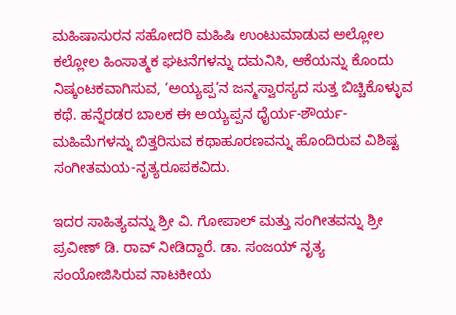ಮಹಿಷಾಸುರನ ಸಹೋದರಿ ಮಹಿಷಿ ಉಂಟುಮಾಡುವ ಅಲ್ಲೋಲ ಕಲ್ಲೋಲ ಹಿಂಸಾತ್ಮಕ ಘಟನೆಗಳನ್ನು ದಮನಿಸಿ, ಆಕೆಯನ್ನು ಕೊಂದು ನಿಷ್ಕಂಟಕವಾಗಿಸುವ, ‘ಅಯ್ಯಪ್ಪ’ನ ಜನ್ಮಸ್ವಾರಸ್ಯದ ಸುತ್ತ ಬಿಚ್ಚಿಕೊಳ್ಳುವ ಕಥೆ. ಹನ್ನೆರಡರ ಬಾಲಕ ಈ ಅಯ್ಯಪ್ಪನ ಧೈರ್ಯ-ಶೌರ್ಯ-ಮಹಿಮೆಗಳನ್ನು ಬಿತ್ತರಿಸುವ ಕಥಾಹೂರಣವನ್ನು ಹೊಂದಿರುವ ವಿಶಿಷ್ಟ ಸಂಗೀತಮಯ-ನೃತ್ಯರೂಪಕವಿದು.

ಇದರ ಸಾಹಿತ್ಯವನ್ನು ಶ್ರೀ ವಿ. ಗೋಪಾಲ್ ಮತ್ತು ಸಂಗೀತವನ್ನು ಶ್ರೀ ಪ್ರವೀಣ್ ಡಿ. ರಾವ್ ನೀಡಿದ್ದಾರೆ. ಡಾ. ಸಂಜಯ್ ನೃತ್ಯ ಸಂಯೋಜಿಸಿರುವ ನಾಟಕೀಯ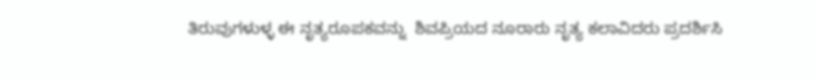ತಿರುವುಗಳುಳ್ಳ ಈ ನೃತ್ಯರೂಪಕವನ್ನು  ಶಿವಪ್ರಿಯದ ನೂರಾರು ನೃತ್ಯ ಕಲಾವಿದರು ಪ್ರದರ್ಶಿಸಿ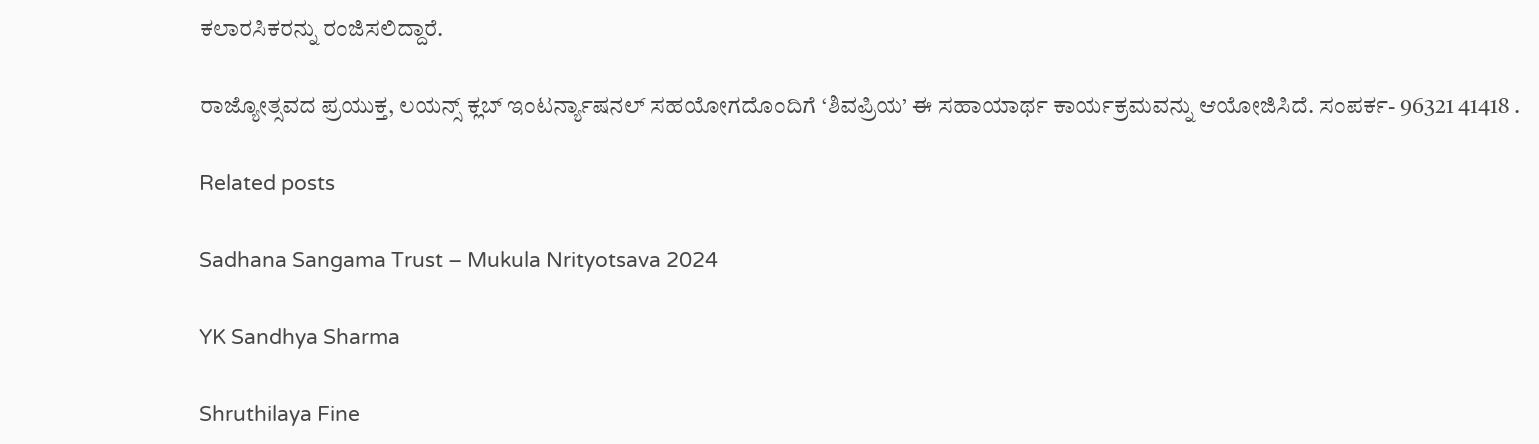ಕಲಾರಸಿಕರನ್ನು ರಂಜಿಸಲಿದ್ದಾರೆ.

ರಾಜ್ಯೋತ್ಸವದ ಪ್ರಯುಕ್ತ, ಲಯನ್ಸ್ ಕ್ಲಬ್ ಇಂಟರ್ನ್ಯಾಷನಲ್ ಸಹಯೋಗದೊಂದಿಗೆ ‘ಶಿವಪ್ರಿಯ’ ಈ ಸಹಾಯಾರ್ಥ ಕಾರ್ಯಕ್ರಮವನ್ನು ಆಯೋಜಿಸಿದೆ. ಸಂಪರ್ಕ- 96321 41418 .

Related posts

Sadhana Sangama Trust – Mukula Nrityotsava 2024

YK Sandhya Sharma

Shruthilaya Fine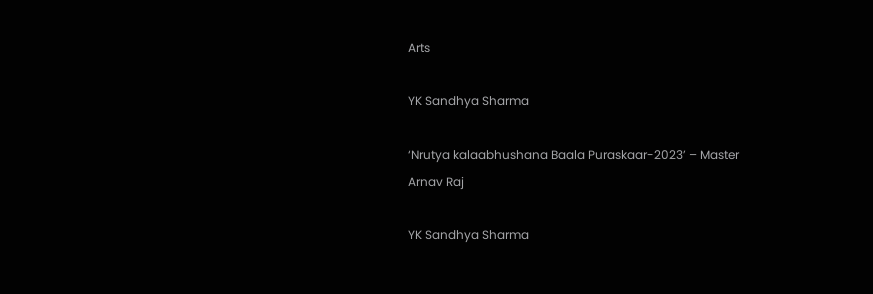Arts

YK Sandhya Sharma

‘Nrutya kalaabhushana Baala Puraskaar-2023’ – Master Arnav Raj

YK Sandhya Sharma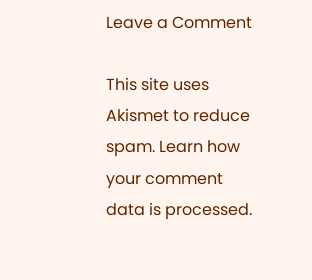Leave a Comment

This site uses Akismet to reduce spam. Learn how your comment data is processed.